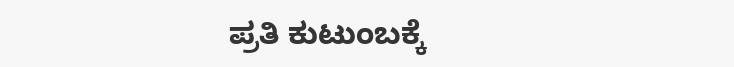ಪ್ರತಿ ಕುಟುಂಬಕ್ಕೆ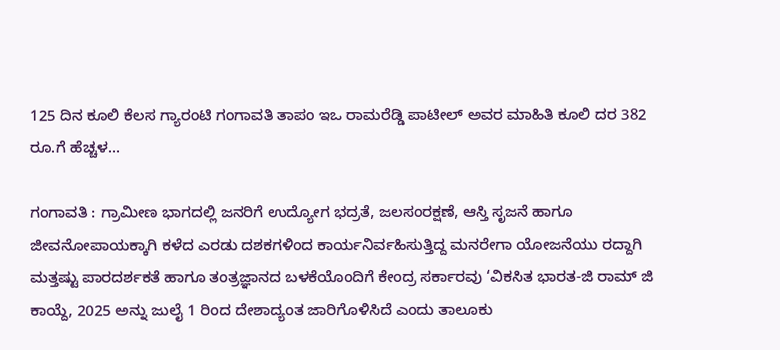125 ದಿನ ಕೂಲಿ ಕೆಲಸ ಗ್ಯಾರಂಟಿ ಗಂಗಾವತಿ ತಾಪಂ ಇಒ ರಾಮರೆಡ್ಡಿ ಪಾಟೀಲ್ ಅವರ ಮಾಹಿತಿ ಕೂಲಿ ದರ 382 ರೂ.ಗೆ ಹೆಚ್ಚಳ…

ಗಂಗಾವತಿ : ಗ್ರಾಮೀಣ ಭಾಗದಲ್ಲಿ ಜನರಿಗೆ ಉದ್ಯೋಗ ಭದ್ರತೆ, ಜಲಸಂರಕ್ಷಣೆ, ಆಸ್ತಿ ಸೃಜನೆ ಹಾಗೂ ಜೀವನೋಪಾಯಕ್ಕಾಗಿ ಕಳೆದ ಎರಡು ದಶಕಗಳಿಂದ ಕಾರ್ಯನಿರ್ವಹಿಸುತ್ತಿದ್ದ ಮನರೇಗಾ ಯೋಜನೆಯು ರದ್ದಾಗಿ ಮತ್ತಷ್ಟು ಪಾರದರ್ಶಕತೆ ಹಾಗೂ ತಂತ್ರಜ್ಞಾನದ ಬಳಕೆಯೊಂದಿಗೆ ಕೇಂದ್ರ ಸರ್ಕಾರವು ‘ವಿಕಸಿತ ಭಾರತ-ಜಿ ರಾಮ್ ಜಿ ಕಾಯ್ದೆ, 2025 ಅನ್ನು ಜುಲೈ 1 ರಿಂದ ದೇಶಾದ್ಯಂತ ಜಾರಿಗೊಳಿಸಿದೆ ಎಂದು ತಾಲೂಕು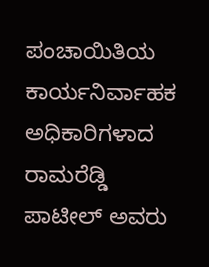ಪಂಚಾಯಿತಿಯ ಕಾರ್ಯನಿರ್ವಾಹಕ ಅಧಿಕಾರಿಗಳಾದ ರಾಮರೆಡ್ಡಿ ಪಾಟೀಲ್ ಅವರು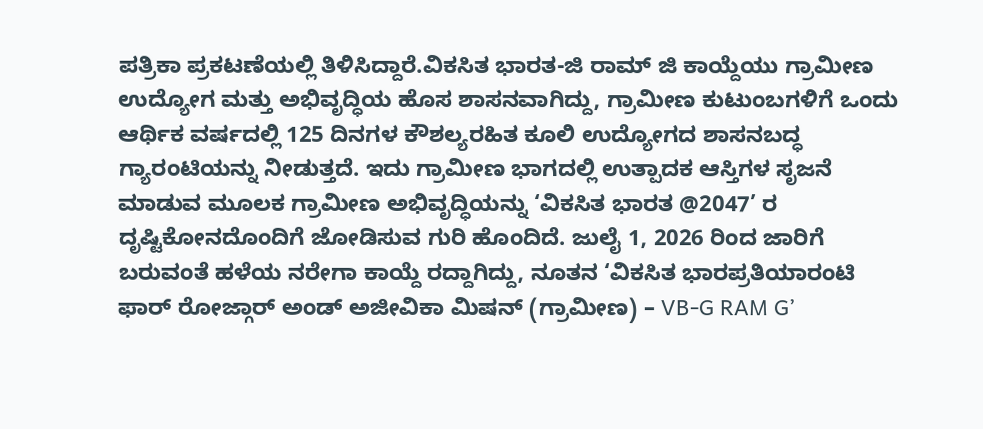ಪತ್ರಿಕಾ ಪ್ರಕಟಣೆಯಲ್ಲಿ ತಿಳಿಸಿದ್ದಾರೆ.ವಿಕಸಿತ ಭಾರತ-ಜಿ ರಾಮ್ ಜಿ ಕಾಯ್ದೆಯು ಗ್ರಾಮೀಣ ಉದ್ಯೋಗ ಮತ್ತು ಅಭಿವೃದ್ಧಿಯ ಹೊಸ ಶಾಸನವಾಗಿದ್ದು, ಗ್ರಾಮೀಣ ಕುಟುಂಬಗಳಿಗೆ ಒಂದು ಆರ್ಥಿಕ ವರ್ಷದಲ್ಲಿ 125 ದಿನಗಳ ಕೌಶಲ್ಯರಹಿತ ಕೂಲಿ ಉದ್ಯೋಗದ ಶಾಸನಬದ್ಧ ಗ್ಯಾರಂಟಿಯನ್ನು ನೀಡುತ್ತದೆ. ಇದು ಗ್ರಾಮೀಣ ಭಾಗದಲ್ಲಿ ಉತ್ಪಾದಕ ಆಸ್ತಿಗಳ ಸೃಜನೆ ಮಾಡುವ ಮೂಲಕ ಗ್ರಾಮೀಣ ಅಭಿವೃದ್ಧಿಯನ್ನು ‘ವಿಕಸಿತ ಭಾರತ @2047’ ರ ದೃಷ್ಟಿಕೋನದೊಂದಿಗೆ ಜೋಡಿಸುವ ಗುರಿ ಹೊಂದಿದೆ. ಜುಲೈ 1, 2026 ರಿಂದ ಜಾರಿಗೆ ಬರುವಂತೆ ಹಳೆಯ ನರೇಗಾ ಕಾಯ್ದೆ ರದ್ದಾಗಿದ್ದು, ನೂತನ ‘ವಿಕಸಿತ ಭಾರಪ್ರತಿಯಾರಂಟಿ ಫಾರ್ ರೋಜ್ಗಾರ್ ಅಂಡ್ ಅಜೀವಿಕಾ ಮಿಷನ್ (ಗ್ರಾಮೀಣ) – VB-G RAM G’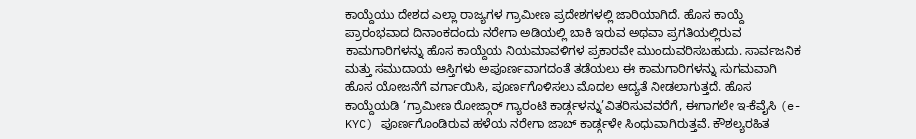ಕಾಯ್ದೆಯು ದೇಶದ ಎಲ್ಲಾ ರಾಜ್ಯಗಳ ಗ್ರಾಮೀಣ ಪ್ರದೇಶಗಳಲ್ಲಿ ಜಾರಿಯಾಗಿದೆ. ಹೊಸ ಕಾಯ್ದೆ ಪ್ರಾರಂಭವಾದ ದಿನಾಂಕದಂದು ನರೇಗಾ ಅಡಿಯಲ್ಲಿ ಬಾಕಿ ಇರುವ ಅಥವಾ ಪ್ರಗತಿಯಲ್ಲಿರುವ ಕಾಮಗಾರಿಗಳನ್ನು ಹೊಸ ಕಾಯ್ದೆಯ ನಿಯಮಾವಳಿಗಳ ಪ್ರಕಾರವೇ ಮುಂದುವರಿಸಬಹುದು. ಸಾರ್ವಜನಿಕ ಮತ್ತು ಸಮುದಾಯ ಆಸ್ತಿಗಳು ಅಪೂರ್ಣವಾಗದಂತೆ ತಡೆಯಲು ಈ ಕಾಮಗಾರಿಗಳನ್ನು ಸುಗಮವಾಗಿ ಹೊಸ ಯೋಜನೆಗೆ ವರ್ಗಾಯಿಸಿ, ಪೂರ್ಣಗೊಳಿಸಲು ಮೊದಲ ಆದ್ಯತೆ ನೀಡಲಾಗುತ್ತದೆ. ಹೊಸ ಕಾಯ್ದೆಯಡಿ ‘ಗ್ರಾಮೀಣ ರೋಜ್ಗಾರ್ ಗ್ಯಾರಂಟಿ ಕಾರ್ಡ್ಗಳನ್ನು’ವಿತರಿಸುವವರೆಗೆ, ಈಗಾಗಲೇ ಇ-ಕೆವೈಸಿ (e-KYC) ಪೂರ್ಣಗೊಂಡಿರುವ ಹಳೆಯ ನರೇಗಾ ಜಾಬ್ ಕಾರ್ಡ್ಗಳೇ ಸಿಂಧುವಾಗಿರುತ್ತವೆ. ಕೌಶಲ್ಯರಹಿತ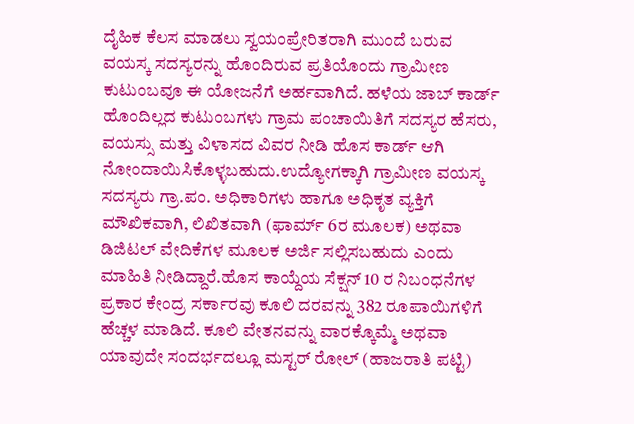ದೈಹಿಕ ಕೆಲಸ ಮಾಡಲು ಸ್ವಯಂಪ್ರೇರಿತರಾಗಿ ಮುಂದೆ ಬರುವ ವಯಸ್ಕ ಸದಸ್ಯರನ್ನು ಹೊಂದಿರುವ ಪ್ರತಿಯೊಂದು ಗ್ರಾಮೀಣ ಕುಟುಂಬವೂ ಈ ಯೋಜನೆಗೆ ಅರ್ಹವಾಗಿದೆ. ಹಳೆಯ ಜಾಬ್ ಕಾರ್ಡ್ ಹೊಂದಿಲ್ಲದ ಕುಟುಂಬಗಳು ಗ್ರಾಮ ಪಂಚಾಯಿತಿಗೆ ಸದಸ್ಯರ ಹೆಸರು, ವಯಸ್ಸು ಮತ್ತು ವಿಳಾಸದ ವಿವರ ನೀಡಿ ಹೊಸ ಕಾರ್ಡ್ ಆಗಿ ನೋಂದಾಯಿಸಿಕೊಳ್ಳಬಹುದು.ಉದ್ಯೋಗಕ್ಕಾಗಿ ಗ್ರಾಮೀಣ ವಯಸ್ಕ ಸದಸ್ಯರು ಗ್ರಾ.ಪಂ. ಅಧಿಕಾರಿಗಳು ಹಾಗೂ ಅಧಿಕೃತ ವ್ಯಕ್ತಿಗೆ ಮೌಖಿಕವಾಗಿ, ಲಿಖಿತವಾಗಿ (ಫಾರ್ಮ್ 6ರ ಮೂಲಕ) ಅಥವಾ ಡಿಜಿಟಲ್ ವೇದಿಕೆಗಳ ಮೂಲಕ ಅರ್ಜಿ ಸಲ್ಲಿಸಬಹುದು ಎಂದು ಮಾಹಿತಿ ನೀಡಿದ್ದಾರೆ.ಹೊಸ ಕಾಯ್ದೆಯ ಸೆಕ್ಷನ್ 10 ರ ನಿಬಂಧನೆಗಳ ಪ್ರಕಾರ ಕೇಂದ್ರ ಸರ್ಕಾರವು ಕೂಲಿ ದರವನ್ನು 382 ರೂಪಾಯಿಗಳಿಗೆ ಹೆಚ್ಚಳ ಮಾಡಿದೆ. ಕೂಲಿ ವೇತನವನ್ನು ವಾರಕ್ಕೊಮ್ಮೆ ಅಥವಾ ಯಾವುದೇ ಸಂದರ್ಭದಲ್ಲೂ ಮಸ್ಟರ್ ರೋಲ್ (ಹಾಜರಾತಿ ಪಟ್ಟಿ)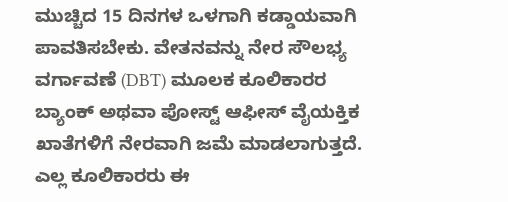ಮುಚ್ಚಿದ 15 ದಿನಗಳ ಒಳಗಾಗಿ ಕಡ್ಡಾಯವಾಗಿ ಪಾವತಿಸಬೇಕು. ವೇತನವನ್ನು ನೇರ ಸೌಲಭ್ಯ ವರ್ಗಾವಣೆ (DBT) ಮೂಲಕ ಕೂಲಿಕಾರರ ಬ್ಯಾಂಕ್ ಅಥವಾ ಪೋಸ್ಟ್ ಆಫೀಸ್ ವೈಯಕ್ತಿಕ ಖಾತೆಗಳಿಗೆ ನೇರವಾಗಿ ಜಮೆ ಮಾಡಲಾಗುತ್ತದೆ. ಎಲ್ಲ ಕೂಲಿಕಾರರು ಈ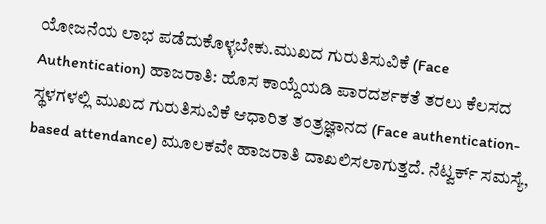ಯೋಜನೆಯ ಲಾಭ ಪಡೆದುಕೊಳ್ಳಬೇಕು.ಮುಖದ ಗುರುತಿಸುವಿಕೆ (Face Authentication) ಹಾಜರಾತಿ: ಹೊಸ ಕಾಯ್ದೆಯಡಿ ಪಾರದರ್ಶಕತೆ ತರಲು ಕೆಲಸದ ಸ್ಥಳಗಳಲ್ಲಿ ಮುಖದ ಗುರುತಿಸುವಿಕೆ ಆಧಾರಿತ ತಂತ್ರಜ್ಞಾನದ (Face authentication-based attendance) ಮೂಲಕವೇ ಹಾಜರಾತಿ ದಾಖಲಿಸಲಾಗುತ್ತದೆ. ನೆಟ್ವರ್ಕ್ ಸಮಸ್ಯೆ,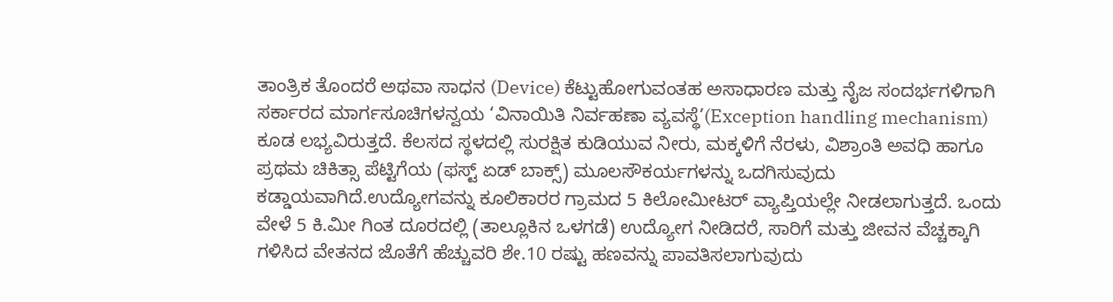ತಾಂತ್ರಿಕ ತೊಂದರೆ ಅಥವಾ ಸಾಧನ (Device) ಕೆಟ್ಟುಹೋಗುವಂತಹ ಅಸಾಧಾರಣ ಮತ್ತು ನೈಜ ಸಂದರ್ಭಗಳಿಗಾಗಿ ಸರ್ಕಾರದ ಮಾರ್ಗಸೂಚಿಗಳನ್ವಯ ‘ವಿನಾಯಿತಿ ನಿರ್ವಹಣಾ ವ್ಯವಸ್ಥೆ’(Exception handling mechanism) ಕೂಡ ಲಭ್ಯವಿರುತ್ತದೆ. ಕೆಲಸದ ಸ್ಥಳದಲ್ಲಿ ಸುರಕ್ಷಿತ ಕುಡಿಯುವ ನೀರು, ಮಕ್ಕಳಿಗೆ ನೆರಳು, ವಿಶ್ರಾಂತಿ ಅವಧಿ ಹಾಗೂ ಪ್ರಥಮ ಚಿಕಿತ್ಸಾ ಪೆಟ್ಟಿಗೆಯ (ಫಸ್ಟ್ ಏಡ್ ಬಾಕ್ಸ್) ಮೂಲಸೌಕರ್ಯಗಳನ್ನು ಒದಗಿಸುವುದು ಕಡ್ಡಾಯವಾಗಿದೆ.ಉದ್ಯೋಗವನ್ನು ಕೂಲಿಕಾರರ ಗ್ರಾಮದ 5 ಕಿಲೋಮೀಟರ್ ವ್ಯಾಪ್ತಿಯಲ್ಲೇ ನೀಡಲಾಗುತ್ತದೆ. ಒಂದು ವೇಳೆ 5 ಕಿ.ಮೀ ಗಿಂತ ದೂರದಲ್ಲಿ (ತಾಲ್ಲೂಕಿನ ಒಳಗಡೆ) ಉದ್ಯೋಗ ನೀಡಿದರೆ, ಸಾರಿಗೆ ಮತ್ತು ಜೀವನ ವೆಚ್ಚಕ್ಕಾಗಿ ಗಳಿಸಿದ ವೇತನದ ಜೊತೆಗೆ ಹೆಚ್ಚುವರಿ ಶೇ.10 ರಷ್ಟು ಹಣವನ್ನು ಪಾವತಿಸಲಾಗುವುದು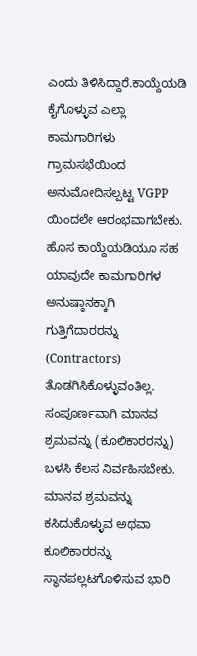ಎಂದು ತಿಳಿಸಿದ್ದಾರೆ.ಕಾಯ್ದೆಯಡಿ ಕೈಗೊಳ್ಳುವ ಎಲ್ಲಾ ಕಾಮಗಾರಿಗಳು ಗ್ರಾಮಸಭೆಯಿಂದ ಅನುಮೋದಿಸಲ್ಪಟ್ಟ VGPP ಯಿಂದಲೇ ಆರಂಭವಾಗಬೇಕು. ಹೊಸ ಕಾಯ್ದೆಯಡಿಯೂ ಸಹ ಯಾವುದೇ ಕಾಮಗಾರಿಗಳ ಅನುಷ್ಠಾನಕ್ಕಾಗಿ ಗುತ್ತಿಗೆದಾರರನ್ನು (Contractors) ತೊಡಗಿಸಿಕೊಳ್ಳುವಂತಿಲ್ಲ. ಸಂಪೂರ್ಣವಾಗಿ ಮಾನವ ಶ್ರಮವನ್ನು (ಕೂಲಿಕಾರರನ್ನು) ಬಳಸಿ ಕೆಲಸ ನಿರ್ವಹಿಸಬೇಕು. ಮಾನವ ಶ್ರಮವನ್ನು ಕಸಿದುಕೊಳ್ಳುವ ಅಥವಾ ಕೂಲಿಕಾರರನ್ನು ಸ್ಥಾನಪಲ್ಲಟಗೊಳಿಸುವ ಭಾರಿ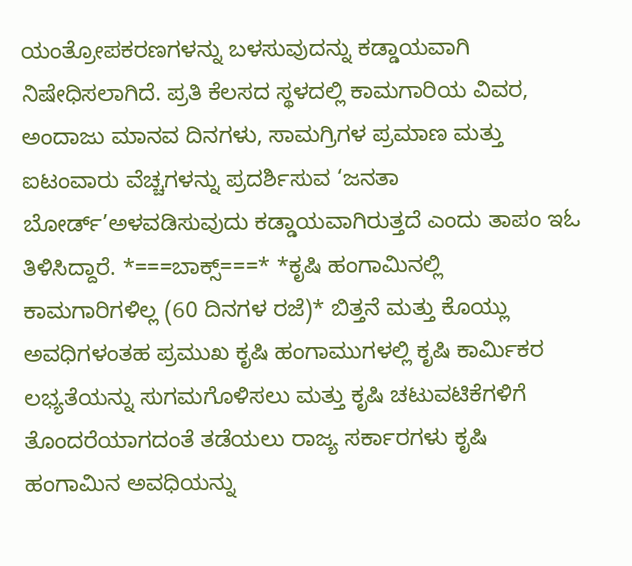ಯಂತ್ರೋಪಕರಣಗಳನ್ನು ಬಳಸುವುದನ್ನು ಕಡ್ಡಾಯವಾಗಿ ನಿಷೇಧಿಸಲಾಗಿದೆ. ಪ್ರತಿ ಕೆಲಸದ ಸ್ಥಳದಲ್ಲಿ ಕಾಮಗಾರಿಯ ವಿವರ, ಅಂದಾಜು ಮಾನವ ದಿನಗಳು, ಸಾಮಗ್ರಿಗಳ ಪ್ರಮಾಣ ಮತ್ತು ಐಟಂವಾರು ವೆಚ್ಚಗಳನ್ನು ಪ್ರದರ್ಶಿಸುವ ‘ಜನತಾ ಬೋರ್ಡ್’ಅಳವಡಿಸುವುದು ಕಡ್ಡಾಯವಾಗಿರುತ್ತದೆ ಎಂದು ತಾಪಂ ಇಓ ತಿಳಿಸಿದ್ದಾರೆ. *===ಬಾಕ್ಸ್===* *ಕೃಷಿ ಹಂಗಾಮಿನಲ್ಲಿ ಕಾಮಗಾರಿಗಳಿಲ್ಲ (60 ದಿನಗಳ ರಜೆ)* ಬಿತ್ತನೆ ಮತ್ತು ಕೊಯ್ಲು ಅವಧಿಗಳಂತಹ ಪ್ರಮುಖ ಕೃಷಿ ಹಂಗಾಮುಗಳಲ್ಲಿ ಕೃಷಿ ಕಾರ್ಮಿಕರ ಲಭ್ಯತೆಯನ್ನು ಸುಗಮಗೊಳಿಸಲು ಮತ್ತು ಕೃಷಿ ಚಟುವಟಿಕೆಗಳಿಗೆ ತೊಂದರೆಯಾಗದಂತೆ ತಡೆಯಲು ರಾಜ್ಯ ಸರ್ಕಾರಗಳು ಕೃಷಿ ಹಂಗಾಮಿನ ಅವಧಿಯನ್ನು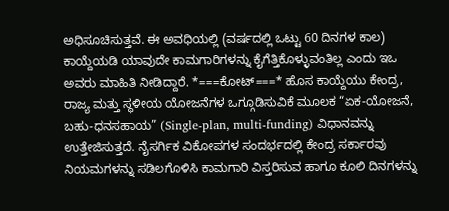ಅಧಿಸೂಚಿಸುತ್ತವೆ. ಈ ಅವಧಿಯಲ್ಲಿ (ವರ್ಷದಲ್ಲಿ ಒಟ್ಟು 60 ದಿನಗಳ ಕಾಲ) ಕಾಯ್ದೆಯಡಿ ಯಾವುದೇ ಕಾಮಗಾರಿಗಳನ್ನು ಕೈಗೆತ್ತಿಕೊಳ್ಳುವಂತಿಲ್ಲ ಎಂದು ಇಒ ಅವರು ಮಾಹಿತಿ ನೀಡಿದ್ದಾರೆ. *===ಕೋಟ್===* ಹೊಸ ಕಾಯ್ದೆಯು ಕೇಂದ್ರ, ರಾಜ್ಯ ಮತ್ತು ಸ್ಥಳೀಯ ಯೋಜನೆಗಳ ಒಗ್ಗೂಡಿಸುವಿಕೆ ಮೂಲಕ “ಏಕ-ಯೋಜನೆ, ಬಹು-ಧನಸಹಾಯ” (Single-plan, multi-funding) ವಿಧಾನವನ್ನು ಉತ್ತೇಜಿಸುತ್ತದೆ. ನೈಸರ್ಗಿಕ ವಿಕೋಪಗಳ ಸಂದರ್ಭದಲ್ಲಿ ಕೇಂದ್ರ ಸರ್ಕಾರವು ನಿಯಮಗಳನ್ನು ಸಡಿಲಗೊಳಿಸಿ ಕಾಮಗಾರಿ ವಿಸ್ತರಿಸುವ ಹಾಗೂ ಕೂಲಿ ದಿನಗಳನ್ನು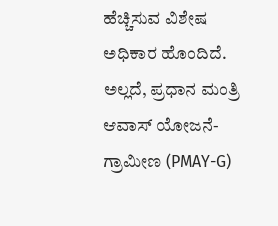ಹೆಚ್ಚಿಸುವ ವಿಶೇಷ ಅಧಿಕಾರ ಹೊಂದಿದೆ. ಅಲ್ಲದೆ, ಪ್ರಧಾನ ಮಂತ್ರಿ ಆವಾಸ್ ಯೋಜನೆ-ಗ್ರಾಮೀಣ (PMAY-G)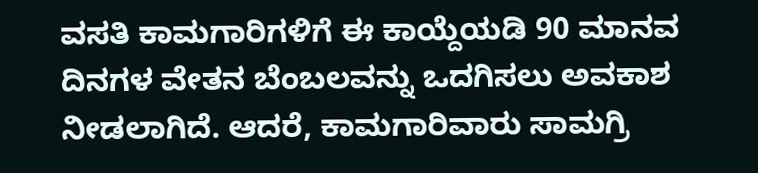ವಸತಿ ಕಾಮಗಾರಿಗಳಿಗೆ ಈ ಕಾಯ್ದೆಯಡಿ 90 ಮಾನವ ದಿನಗಳ ವೇತನ ಬೆಂಬಲವನ್ನು ಒದಗಿಸಲು ಅವಕಾಶ ನೀಡಲಾಗಿದೆ. ಆದರೆ, ಕಾಮಗಾರಿವಾರು ಸಾಮಗ್ರಿ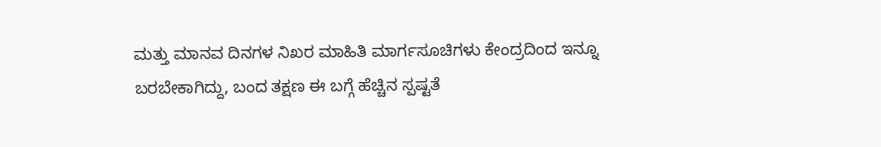ಮತ್ತು ಮಾನವ ದಿನಗಳ ನಿಖರ ಮಾಹಿತಿ ಮಾರ್ಗಸೂಚಿಗಳು ಕೇಂದ್ರದಿಂದ ಇನ್ನೂ ಬರಬೇಕಾಗಿದ್ದು, ಬಂದ ತಕ್ಷಣ ಈ ಬಗ್ಗೆ ಹೆಚ್ಚಿನ ಸ್ಪಷ್ಟತೆ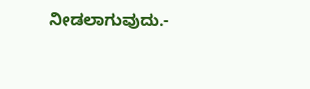ನೀಡಲಾಗುವುದು.-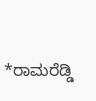*ರಾಮರೆಡ್ಡಿ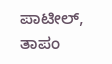ಪಾಟೀಲ್, ತಾಪಂ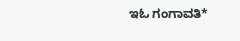ಇಓ ಗಂಗಾವತಿ*